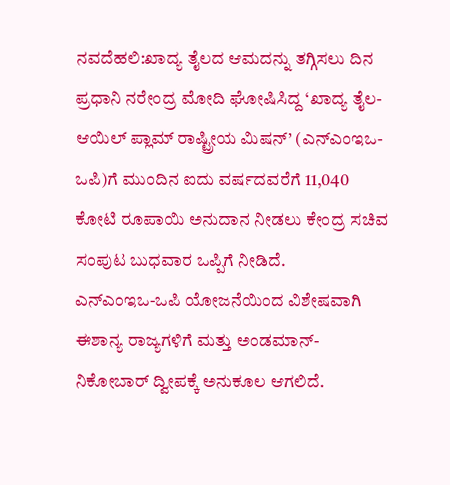ನವದೆಹಲಿ:ಖಾದ್ಯ ತೈಲದ ಆಮದನ್ನು ತಗ್ಗಿಸಲು ದಿನ ಪ್ರಧಾನಿ ನರೇಂದ್ರ ಮೋದಿ ಘೋಷಿಸಿದ್ದ ‘ಖಾದ್ಯ ತೈಲ- ಆಯಿಲ್ ಪ್ಲಾಮ್ ರಾಷ್ಟ್ರೀಯ ಮಿಷನ್’ (ಎನ್ಎಂಇಒ-ಒಪಿ)ಗೆ ಮುಂದಿನ ಐದು ವರ್ಷದವರೆಗೆ 11,040 ಕೋಟಿ ರೂಪಾಯಿ ಅನುದಾನ ನೀಡಲು ಕೇಂದ್ರ ಸಚಿವ ಸಂಪುಟ ಬುಧವಾರ ಒಪ್ಪಿಗೆ ನೀಡಿದೆ.
ಎನ್ಎಂಇಒ-ಒಪಿ ಯೋಜನೆಯಿಂದ ವಿಶೇಷವಾಗಿ ಈಶಾನ್ಯ ರಾಜ್ಯಗಳಿಗೆ ಮತ್ತು ಅಂಡಮಾನ್-ನಿಕೋಬಾರ್ ದ್ವೀಪಕ್ಕೆ ಅನುಕೂಲ ಆಗಲಿದೆ.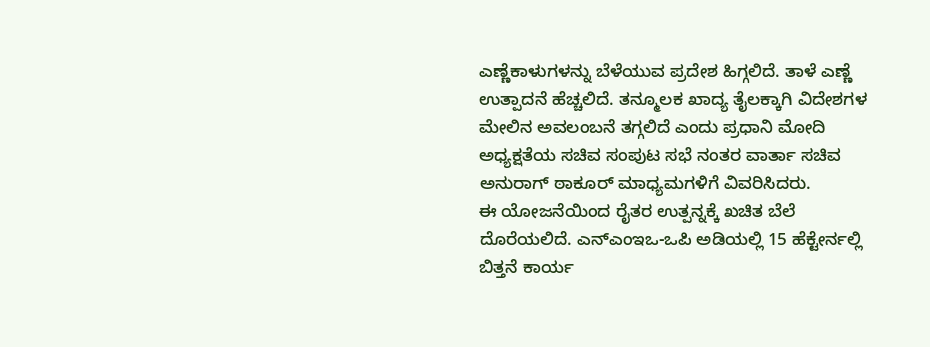ಎಣ್ಣೆಕಾಳುಗಳನ್ನು ಬೆಳೆಯುವ ಪ್ರದೇಶ ಹಿಗ್ಗಲಿದೆ. ತಾಳೆ ಎಣ್ಣೆ ಉತ್ಪಾದನೆ ಹೆಚ್ಚಲಿದೆ. ತನ್ಮೂಲಕ ಖಾದ್ಯ ತೈಲಕ್ಕಾಗಿ ವಿದೇಶಗಳ ಮೇಲಿನ ಅವಲಂಬನೆ ತಗ್ಗಲಿದೆ ಎಂದು ಪ್ರಧಾನಿ ಮೋದಿ ಅಧ್ಯಕ್ಷತೆಯ ಸಚಿವ ಸಂಪುಟ ಸಭೆ ನಂತರ ವಾರ್ತಾ ಸಚಿವ ಅನುರಾಗ್ ಠಾಕೂರ್ ಮಾಧ್ಯಮಗಳಿಗೆ ವಿವರಿಸಿದರು.
ಈ ಯೋಜನೆಯಿಂದ ರೈತರ ಉತ್ಪನ್ನಕ್ಕೆ ಖಚಿತ ಬೆಲೆ ದೊರೆಯಲಿದೆ. ಎನ್ಎಂಇಒ-ಒಪಿ ಅಡಿಯಲ್ಲಿ 15 ಹೆಕ್ಟೇರ್ನಲ್ಲಿ ಬಿತ್ತನೆ ಕಾರ್ಯ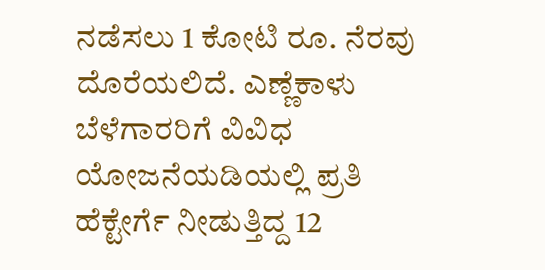ನಡೆಸಲು 1 ಕೋಟಿ ರೂ. ನೆರವು ದೊರೆಯಲಿದೆ. ಎಣ್ಣೆಕಾಳು ಬೆಳೆಗಾರರಿಗೆ ವಿವಿಧ ಯೋಜನೆಯಡಿಯಲ್ಲಿ ಪ್ರತಿ ಹೆಕ್ಟೇರ್ಗೆ ನೀಡುತ್ತಿದ್ದ 12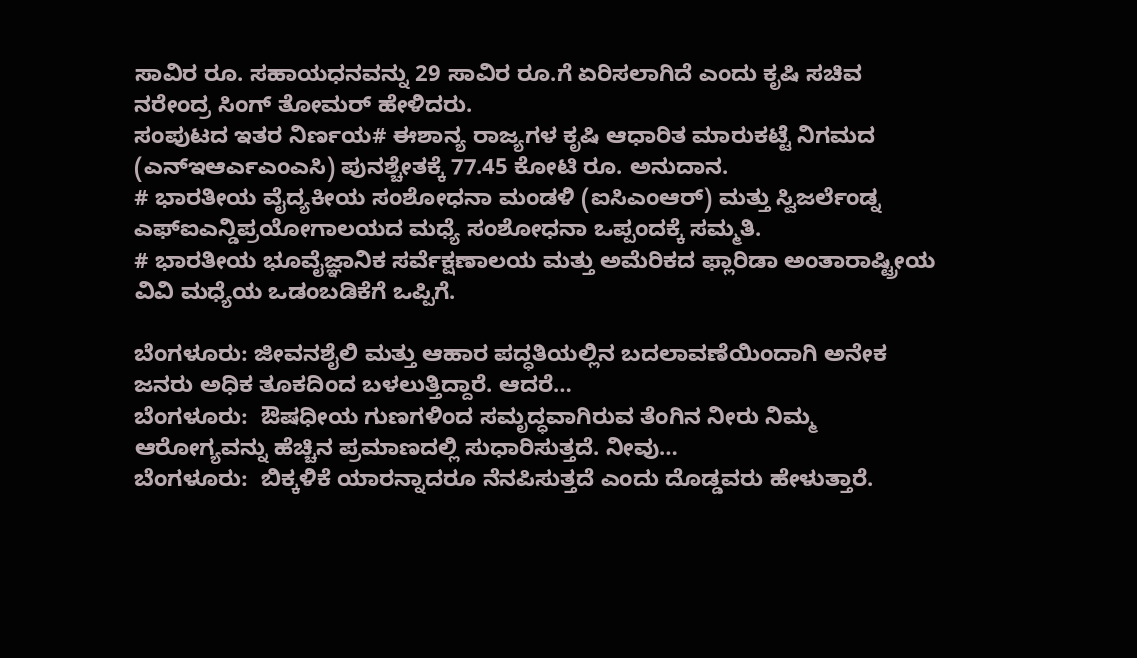ಸಾವಿರ ರೂ. ಸಹಾಯಧನವನ್ನು 29 ಸಾವಿರ ರೂ.ಗೆ ಏರಿಸಲಾಗಿದೆ ಎಂದು ಕೃಷಿ ಸಚಿವ ನರೇಂದ್ರ ಸಿಂಗ್ ತೋಮರ್ ಹೇಳಿದರು.
ಸಂಪುಟದ ಇತರ ನಿರ್ಣಯ# ಈಶಾನ್ಯ ರಾಜ್ಯಗಳ ಕೃಷಿ ಆಧಾರಿತ ಮಾರುಕಟ್ಟೆ ನಿಗಮದ (ಎನ್ಇಆರ್ಎಎಂಎಸಿ) ಪುನಶ್ಚೇತಕ್ಕೆ 77.45 ಕೋಟಿ ರೂ. ಅನುದಾನ.
# ಭಾರತೀಯ ವೈದ್ಯಕೀಯ ಸಂಶೋಧನಾ ಮಂಡಳಿ (ಐಸಿಎಂಆರ್) ಮತ್ತು ಸ್ವಿಜರ್ಲೆಂಡ್ನ ಎಫ್ಐಎನ್ಡಿಪ್ರಯೋಗಾಲಯದ ಮಧ್ಯೆ ಸಂಶೋಧನಾ ಒಪ್ಪಂದಕ್ಕೆ ಸಮ್ಮತಿ.
# ಭಾರತೀಯ ಭೂವೈಜ್ಞಾನಿಕ ಸರ್ವೆಕ್ಷಣಾಲಯ ಮತ್ತು ಅಮೆರಿಕದ ಫ್ಲಾರಿಡಾ ಅಂತಾರಾಷ್ಟ್ರೀಯ ವಿವಿ ಮಧ್ಯೆಯ ಒಡಂಬಡಿಕೆಗೆ ಒಪ್ಪಿಗೆ.

ಬೆಂಗಳೂರು: ಜೀವನಶೈಲಿ ಮತ್ತು ಆಹಾರ ಪದ್ಧತಿಯಲ್ಲಿನ ಬದಲಾವಣೆಯಿಂದಾಗಿ ಅನೇಕ ಜನರು ಅಧಿಕ ತೂಕದಿಂದ ಬಳಲುತ್ತಿದ್ದಾರೆ. ಆದರೆ…
ಬೆಂಗಳೂರು:  ಔಷಧೀಯ ಗುಣಗಳಿಂದ ಸಮೃದ್ಧವಾಗಿರುವ ತೆಂಗಿನ ನೀರು ನಿಮ್ಮ  ಆರೋಗ್ಯವನ್ನು ಹೆಚ್ಚಿನ ಪ್ರಮಾಣದಲ್ಲಿ ಸುಧಾರಿಸುತ್ತದೆ. ನೀವು…
ಬೆಂಗಳೂರು:  ಬಿಕ್ಕಳಿಕೆ ಯಾರನ್ನಾದರೂ ನೆನಪಿಸುತ್ತದೆ ಎಂದು ದೊಡ್ಡವರು ಹೇಳುತ್ತಾರೆ.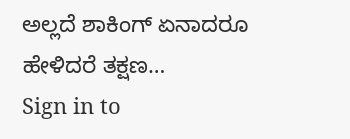ಅಲ್ಲದೆ ಶಾಕಿಂಗ್ ಏನಾದರೂ ಹೇಳಿದರೆ ತಕ್ಷಣ…
Sign in to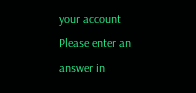your account
Please enter an answer in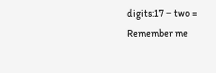digits:17 − two =
Remember me